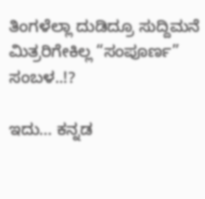ತಿಂಗಳೆಲ್ಲಾ ದುಡಿದ್ರೂ ಸುದ್ದಿಮನೆ ಮಿತ್ರರಿಗೇಕಿಲ್ಲ “ಸಂಪೂರ್ಣ” ಸಂಬಳ..!?

ಇದು… ಕನ್ನಡ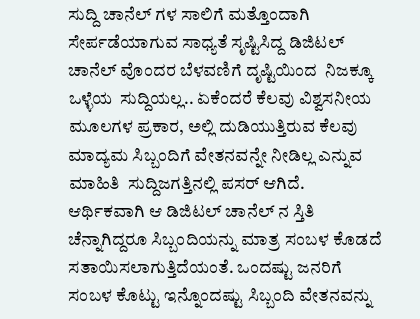ಸುದ್ದಿ ಚಾನೆಲ್‌ ಗಳ ಸಾಲಿಗೆ ಮತ್ತೊಂದಾಗಿ ಸೇರ್ಪಡೆಯಾಗುವ ಸಾಧ್ಯತೆ ಸೃಷ್ಟಿಸಿದ್ದ ಡಿಜಿಟಲ್‌ ಚಾನೆಲ್‌ ವೊಂದರ ಬೆಳವಣಿಗೆ ದೃಷ್ಟಿಯಿಂದ  ನಿಜಕ್ಕೂ ಒಳ್ಳೆಯ  ಸುದ್ದಿಯಲ್ಲ.. ಏಕೆಂದರೆ ಕೆಲವು ವಿಶ್ವಸನೀಯ ಮೂಲಗಳ ಪ್ರಕಾರ, ಅಲ್ಲಿ ದುಡಿಯುತ್ತಿರುವ ಕೆಲವು ಮಾದ್ಯಮ ಸಿಬ್ಬಂದಿಗೆ ವೇತನವನ್ನೇ ನೀಡಿಲ್ಲ ಎನ್ನುವ ಮಾಹಿತಿ  ಸುದ್ದಿಜಗತ್ತಿನಲ್ಲಿ ಪಸರ್‌ ಆಗಿದೆ. ಆರ್ಥಿಕವಾಗಿ ಆ ಡಿಜಿಟಲ್‌ ಚಾನೆಲ್‌ ನ ಸ್ತಿತಿ ಚೆನ್ನಾಗಿದ್ದರೂ ಸಿಬ್ಬಂದಿಯನ್ನು ಮಾತ್ರ ಸಂಬಳ ಕೊಡದೆ ಸತಾಯಿಸಲಾಗುತ್ತಿದೆಯಂತೆ. ಒಂದಷ್ಟು ಜನರಿಗೆ ಸಂಬಳ ಕೊಟ್ಟು ಇನ್ನೊಂದಷ್ಟು ಸಿಬ್ಬಂದಿ ವೇತನವನ್ನು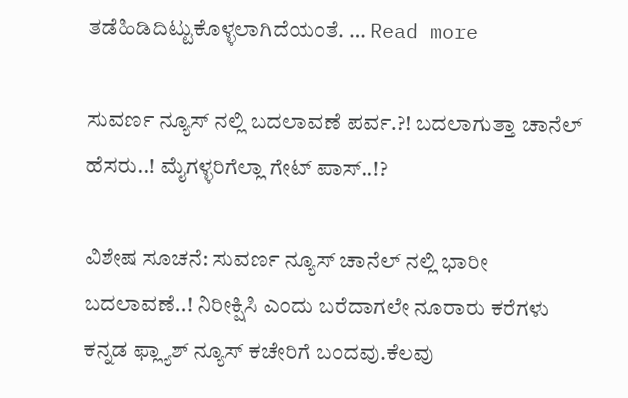ತಡೆಹಿಡಿದಿಟ್ಟುಕೊಳ್ಳಲಾಗಿದೆಯಂತೆ. … Read more

ಸುವರ್ಣ ನ್ಯೂಸ್ ನಲ್ಲಿ ಬದಲಾವಣೆ ಪರ್ವ.?! ಬದಲಾಗುತ್ತಾ ಚಾನೆಲ್ ಹೆಸರು..! ಮೈಗಳ್ಳರಿಗೆಲ್ಲಾ ಗೇಟ್ ಪಾಸ್..!?

ವಿಶೇಷ ಸೂಚನೆ: ಸುವರ್ಣ ನ್ಯೂಸ್ ಚಾನೆಲ್ ನಲ್ಲಿ ಭಾರೀ ಬದಲಾವಣೆ..! ನಿರೀಕ್ಷಿಸಿ ಎಂದು ಬರೆದಾಗಲೇ ನೂರಾರು ಕರೆಗಳು ಕನ್ನಡ ಫ್ಲ್ಯಾಶ್ ನ್ಯೂಸ್ ಕಚೇರಿಗೆ ಬಂದವು.ಕೆಲವು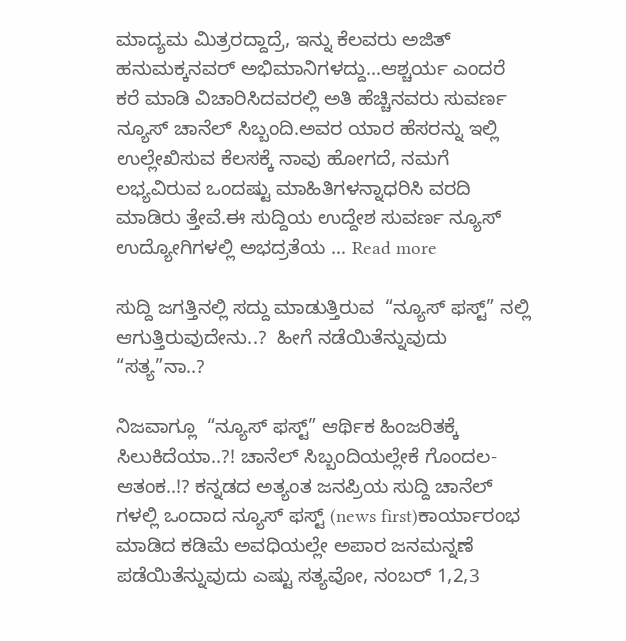ಮಾದ್ಯಮ ಮಿತ್ರರದ್ದಾದ್ರೆ, ಇನ್ನು ಕೆಲವರು ಅಜಿತ್ ಹನುಮಕ್ಕನವರ್ ಅಭಿಮಾನಿಗಳದ್ದು…ಆಶ್ಚರ್ಯ ಎಂದರೆ ಕರೆ ಮಾಡಿ ವಿಚಾರಿಸಿದವರಲ್ಲಿ ಅತಿ ಹೆಚ್ಚಿನವರು ಸುವರ್ಣ ನ್ಯೂಸ್ ಚಾನೆಲ್ ಸಿಬ್ಬಂದಿ.ಅವರ ಯಾರ ಹೆಸರನ್ನು ಇಲ್ಲಿ ಉಲ್ಲೇಖಿಸುವ ಕೆಲಸಕ್ಕೆ ನಾವು ಹೋಗದೆ, ನಮಗೆ ಲಭ್ಯವಿರುವ ಒಂದಷ್ಟು ಮಾಹಿತಿಗಳನ್ನಾಧರಿಸಿ ವರದಿ ಮಾಡಿರು ತ್ತೇವೆ.ಈ ಸುದ್ದಿಯ ಉದ್ದೇಶ ಸುವರ್ಣ ನ್ಯೂಸ್  ಉದ್ಯೋಗಿಗಳಲ್ಲಿ ಅಭದ್ರತೆಯ … Read more

ಸುದ್ದಿ ಜಗತ್ತಿನಲ್ಲಿ ಸದ್ದು ಮಾಡುತ್ತಿರುವ  “ನ್ಯೂಸ್ ಫಸ್ಟ್” ನಲ್ಲಿ ಆಗುತ್ತಿರುವುದೇನು..?  ಹೀಗೆ ನಡೆಯಿತೆನ್ನುವುದು  “ಸತ್ಯ”ನಾ..?

ನಿಜವಾಗ್ಲೂ  “ನ್ಯೂಸ್ ಫಸ್ಟ್” ಆರ್ಥಿಕ ಹಿಂಜರಿತಕ್ಕೆ ಸಿಲುಕಿದೆಯಾ..?! ಚಾನೆಲ್ ಸಿಬ್ಬಂದಿಯಲ್ಲೇಕೆ ಗೊಂದಲ-ಆತಂಕ..!? ಕನ್ನಡದ ಅತ್ಯಂತ ಜನಪ್ರಿಯ ಸುದ್ದಿ ಚಾನೆಲ್ ಗಳಲ್ಲಿ ಒಂದಾದ ನ್ಯೂಸ್ ಫಸ್ಟ್ (news first)ಕಾರ್ಯಾರಂಭ ಮಾಡಿದ ಕಡಿಮೆ ಅವಧಿಯಲ್ಲೇ ಅಪಾರ ಜನಮನ್ನಣೆ ಪಡೆಯಿತೆನ್ನುವುದು ಎಷ್ಟು ಸತ್ಯವೋ, ನಂಬರ್ 1,2,3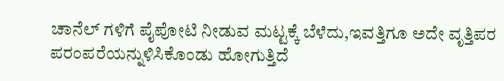ಚಾನೆಲ್ ಗಳಿಗೆ ಪೈಪೋಟಿ ನೀಡುವ ಮಟ್ಟಕ್ಕೆ ಬೆಳೆದು,ಇವತ್ತಿಗೂ ಅದೇ ವೃತ್ತಿಪರ ಪರಂಪರೆಯನ್ನುಳಿಸಿಕೊಂಡು ಹೋಗುತ್ತಿದೆ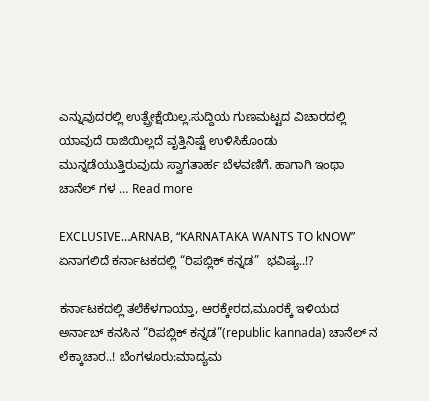ಎನ್ನುವುದರಲ್ಲಿ ಉತ್ಪ್ರೇಕ್ಷೆಯಿಲ್ಲ.ಸುದ್ದಿಯ ಗುಣಮಟ್ಟದ ವಿಚಾರದಲ್ಲಿ ಯಾವುದೆ ರಾಜಿಯಿಲ್ಲದೆ ವೃತ್ತಿನಿಷ್ಟೆ ಉಳಿಸಿಕೊಂಡು ಮುನ್ನಡೆಯುತ್ತಿರುವುದು ಸ್ವಾಗತಾರ್ಹ ಬೆಳವಣಿಗೆ. ಹಾಗಾಗಿ ಇಂಥಾ ಚಾನೆಲ್ ಗಳ … Read more

EXCLUSIVE…ARNAB, “KARNATAKA WANTS TO kNOW” ಏನಾಗಲಿದೆ ಕರ್ನಾಟಕದಲ್ಲಿ “ರಿಪಬ್ಲಿಕ್ ಕನ್ನಡ”  ಭವಿಷ್ಯ..!?

ಕರ್ನಾಟಕದಲ್ಲಿ ತಲೆಕೆಳಗಾಯ್ತಾ, ಆರಕ್ಕೇರದ,ಮೂರಕ್ಕೆ ಇಳಿಯದ ಅರ್ನಾಬ್ ಕನಸಿನ “ರಿಪಬ್ಲಿಕ್ ಕನ್ನಡ”(republic kannada) ಚಾನೆಲ್ ನ   ಲೆಕ್ಕಾಚಾರ..! ಬೆಂಗಳೂರು:ಮಾದ್ಯಮ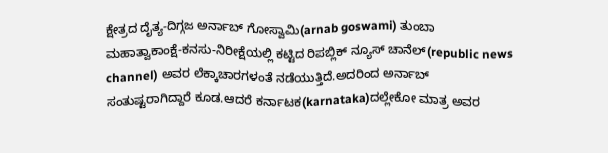ಕ್ಷೇತ್ರದ ದೈತ್ಯ-ದಿಗ್ಗಜ ಅರ್ನಾಬ್ ಗೋಸ್ವಾಮಿ(arnab goswami) ತುಂಬಾ ಮಹಾತ್ವಾಕಾಂಕ್ಷೆ-ಕನಸು-ನಿರೀಕ್ಷೆಯಲ್ಲಿ ಕಟ್ಟಿದ ರಿಪಬ್ಲಿಕ್ ನ್ಯೂಸ್ ಚಾನೆಲ್(republic news channel) ಅವರ ಲೆಕ್ಕಾಚಾರಗಳಂತೆ ನಡೆಯುತ್ತಿದೆ.ಅದರಿಂದ ಅರ್ನಾಬ್ ಸಂತುಷ್ಟರಾಗಿದ್ದಾರೆ ಕೂಡ.ಆದರೆ ಕರ್ನಾಟಕ(karnataka)ದಲ್ಲೇಕೋ ಮಾತ್ರ ಅವರ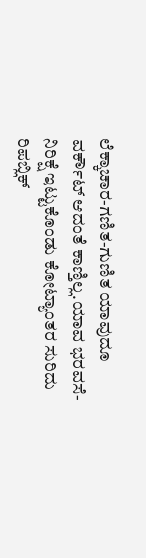ಲೆಕ್ಕಾಚಾರ-ಗಣಿತ-ಗುಣಿತ ಯಾವುದೂ ವರ್ಕೌಟ್ ಆದಂತೆ ಕಾಣ್ತಿಲ್ಲ.ಯಾವ ಭರವಸೆ-ನಿರಿಕ್ಷೆ ಇಟ್ಟುಕೊಂಡು ಕೋಟ್ಯಾಂತರ ಸುರಿದು ರಿಪಬ್ಲಿಕ್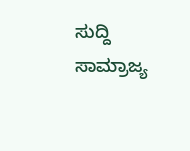ಸುದ್ದಿ ಸಾಮ್ರಾಜ್ಯ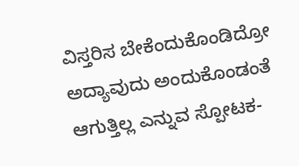ವಿಸ್ತರಿಸ ಬೇಕೆಂದುಕೊಂಡಿದ್ರೋ ಅದ್ಯಾವುದು ಅಂದುಕೊಂಡಂತೆ ಆಗುತ್ತಿಲ್ಲ ಎನ್ನುವ ಸ್ಪೋಟಕ-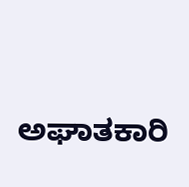ಅಘಾತಕಾರಿ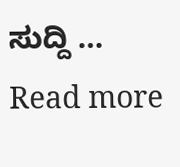ಸುದ್ದಿ … Read more